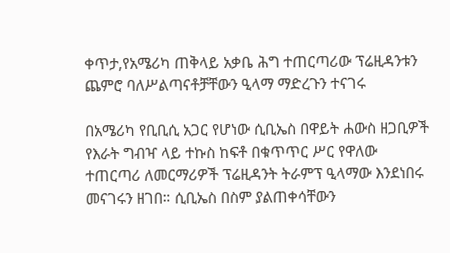ቀጥታ,የአሜሪካ ጠቅላይ አቃቤ ሕግ ተጠርጣሪው ፕሬዚዳንቱን ጨምሮ ባለሥልጣናቶቻቸውን ዒላማ ማድረጉን ተናገሩ

በአሜሪካ የቢቢሲ አጋር የሆነው ሲቢኤስ በዋይት ሐውስ ዘጋቢዎች የእራት ግብዣ ላይ ተኩስ ከፍቶ በቁጥጥር ሥር የዋለው ተጠርጣሪ ለመርማሪዎች ፕሬዚዳንት ትራምፕ ዒላማው እንደነበሩ መናገሩን ዘገበ። ሲቢኤስ በስም ያልጠቀሳቸውን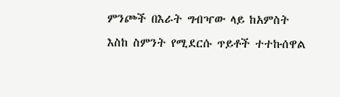ምንጮች በእራት ግብዣው ላይ ከአምስት እስከ ስምንት የሚደርሱ ጥይቶች ተተኩሰዋል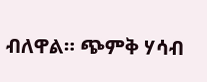ብለዋል። ጭምቅ ሃሳብ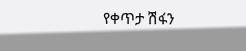የቀጥታ ሽፋን